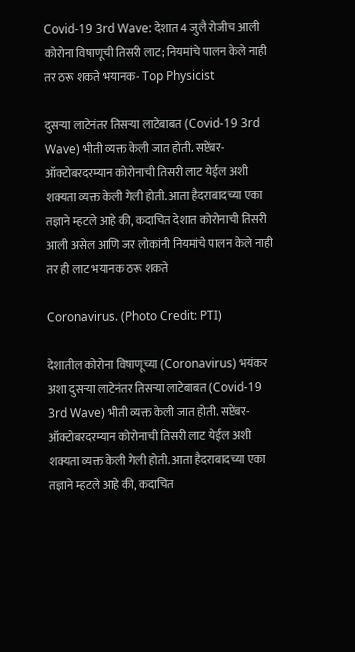Covid-19 3rd Wave: देशात 4 जुलै रोजीच आली कोरोना विषाणूची तिसरी लाट; नियमांचे पालन केले नाही तर ठरू शकते भयानक- Top Physicist

दुसर्‍या लाटेनंतर तिसर्‍या लाटेबाबत (Covid-19 3rd Wave) भीती व्यक्त केली जात होती. सप्टेंबर-ऑक्टोबरदरम्यान कोरोनाची तिसरी लाट येईल अशी शक्यता व्यक्त केली गेली होती. आता हैदराबादच्या एका तज्ञाने म्हटले आहे की, कदाचित देशात कोरोनाची तिसरी आली असेल आणि जर लोकांनी नियमांचे पालन केले नाही तर ही लाट भयानक ठरू शकते

Coronavirus. (Photo Credit: PTI)

देशातील कोरोना विषाणूच्या (Coronavirus) भयंकर अशा दुसर्‍या लाटेनंतर तिसर्‍या लाटेबाबत (Covid-19 3rd Wave) भीती व्यक्त केली जात होती. सप्टेंबर-ऑक्टोबरदरम्यान कोरोनाची तिसरी लाट येईल अशी शक्यता व्यक्त केली गेली होती. आता हैदराबादच्या एका तज्ञाने म्हटले आहे की, कदाचित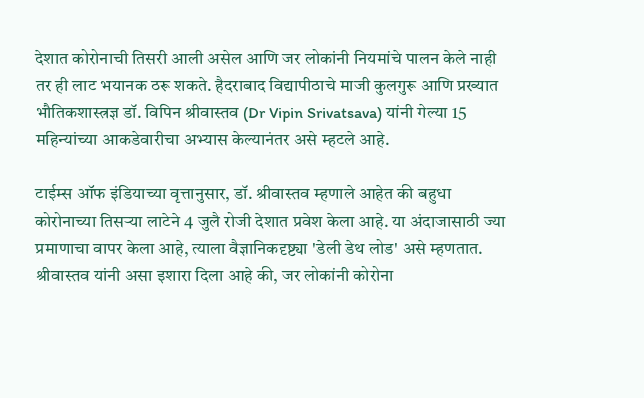देशात कोरोनाची तिसरी आली असेल आणि जर लोकांनी नियमांचे पालन केले नाही तर ही लाट भयानक ठरू शकते. हैदराबाद विद्यापीठाचे माजी कुलगुरू आणि प्रख्यात भौतिकशास्त्रज्ञ डॉ. विपिन श्रीवास्तव (Dr Vipin Srivatsava) यांनी गेल्या 15 महिन्यांच्या आकडेवारीचा अभ्यास केल्यानंतर असे म्हटले आहे.

टाईम्स ऑफ इंडियाच्या वृत्तानुसार, डॉ. श्रीवास्तव म्हणाले आहेत की बहुधा कोरोनाच्या तिसर्‍या लाटेने 4 जुलै रोजी देशात प्रवेश केला आहे. या अंदाजासाठी ज्या प्रमाणाचा वापर केला आहे, त्याला वैज्ञानिकदृष्ट्या 'डेली डेथ लोड' असे म्हणतात. श्रीवास्तव यांनी असा इशारा दिला आहे की, जर लोकांनी कोरोना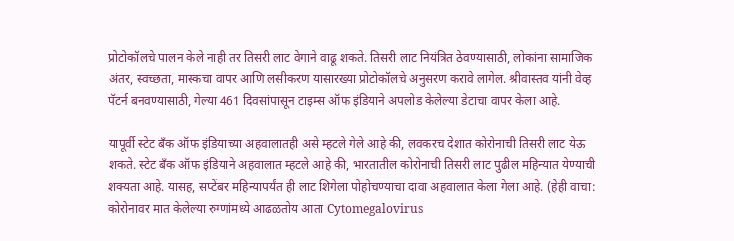प्रोटोकॉलचे पालन केले नाही तर तिसरी लाट वेगाने वाढू शकते. तिसरी लाट नियंत्रित ठेवण्यासाठी, लोकांना सामाजिक अंतर, स्वच्छता, मास्कचा वापर आणि लसीकरण यासारख्या प्रोटोकॉलचे अनुसरण करावे लागेल. श्रीवास्तव यांनी वेव्ह पॅटर्न बनवण्यासाठी, गेल्या 461 दिवसांपासून टाइम्स ऑफ इंडियाने अपलोड केलेल्या डेटाचा वापर केला आहे.

यापूर्वी स्टेट बँक ऑफ इंडियाच्या अहवालातही असे म्हटले गेले आहे की, लवकरच देशात कोरोनाची तिसरी लाट येऊ शकते. स्टेट बँक ऑफ इंडियाने अहवालात म्हटले आहे की, भारतातील कोरोनाची तिसरी लाट पुढील महिन्यात येण्याची शक्यता आहे. यासह, सप्टेंबर महिन्यापर्यंत ही लाट शिगेला पोहोचण्याचा दावा अहवालात केला गेला आहे. (हेही वाचा: कोरोनावर मात केलेल्या रुग्णांमध्ये आढळतोय आता Cytomegalovirus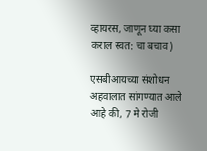व्हायरस, जाणून घ्या कसा कराल स्वत: चा बचाव)

एसबीआयच्या संशोधन अहवालात सांगण्यात आले आहे की, 7 मे रोजी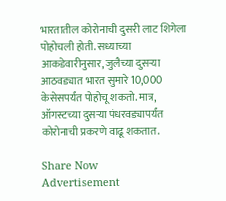भारतातील कोरोनाची दुसरी लाट शिगेला पोहोचली होती. सध्याच्या आकडेवारीनुसार, जुलैच्या दुसर्‍या आठवड्यात भारत सुमारे 10,000 केसेसपर्यंत पोहोचू शकतो. मात्र, ऑगस्टच्या दुसर्‍या पंधरवड्यापर्यंत कोरोनाची प्रकरणे वाढू शकतात.

Share Now
Advertisement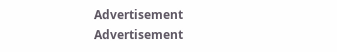Advertisement
Advertisement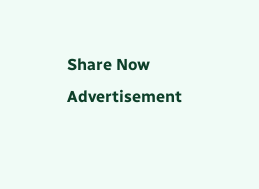Share Now
Advertisement